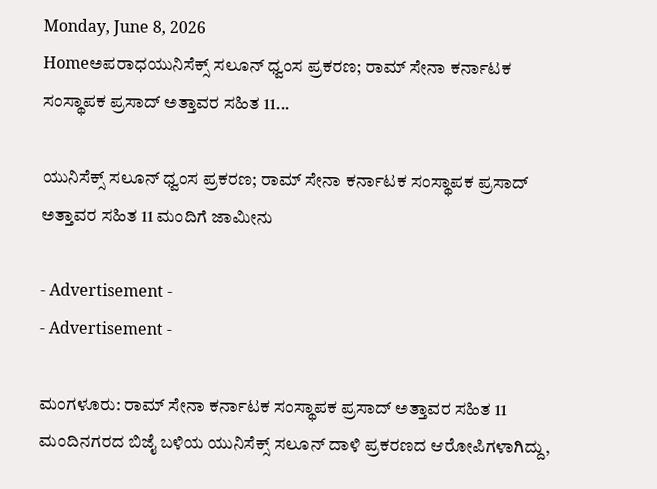Monday, June 8, 2026
Homeಅಪರಾಧಯುನಿಸೆಕ್ಸ್‌ ಸಲೂನ್‌ ಧ್ವಂಸ ಪ್ರಕರಣ; ರಾಮ್‌ ಸೇನಾ ಕರ್ನಾಟಕ ಸಂಸ್ಥಾಪಕ ಪ್ರಸಾದ್‌ ಅತ್ತಾವರ ಸಹಿತ 11...

ಯುನಿಸೆಕ್ಸ್‌ ಸಲೂನ್‌ ಧ್ವಂಸ ಪ್ರಕರಣ; ರಾಮ್‌ ಸೇನಾ ಕರ್ನಾಟಕ ಸಂಸ್ಥಾಪಕ ಪ್ರಸಾದ್‌ ಅತ್ತಾವರ ಸಹಿತ 11 ಮಂದಿಗೆ ಜಾಮೀನು

- Advertisement -
- Advertisement -

ಮಂಗಳೂರು: ರಾಮ್‌ ಸೇನಾ ಕರ್ನಾಟಕ ಸಂಸ್ಥಾಪಕ ಪ್ರಸಾದ್‌ ಅತ್ತಾವರ ಸಹಿತ 11 ಮಂದಿನಗರದ ಬಿಜೈ ಬಳಿಯ ಯುನಿಸೆಕ್ಸ್‌ ಸಲೂನ್‌ ದಾಳಿ ಪ್ರಕರಣದ ಆರೋಪಿಗಳಾಗಿದ್ದು,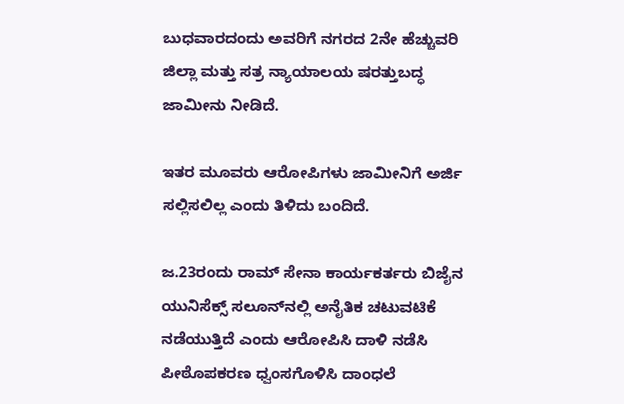ಬುಧವಾರದಂದು ಅವರಿಗೆ ನಗರದ 2ನೇ ಹೆಚ್ಚುವರಿ ಜಿಲ್ಲಾ ಮತ್ತು ಸತ್ರ ನ್ಯಾಯಾಲಯ ಷರತ್ತುಬದ್ಧ ಜಾಮೀನು ನೀಡಿದೆ.

ಇತರ ಮೂವರು ಆರೋಪಿಗಳು ಜಾಮೀನಿಗೆ ಅರ್ಜಿ ಸಲ್ಲಿಸಲಿಲ್ಲ ಎಂದು ತಿಳಿದು ಬಂದಿದೆ.

ಜ.23ರಂದು ರಾಮ್‌ ಸೇನಾ ಕಾರ್ಯಕರ್ತರು ಬಿಜೈನ ಯುನಿಸೆಕ್ಸ್‌ ಸಲೂನ್‌ನಲ್ಲಿ ಅನೈತಿಕ ಚಟುವಟಿಕೆ ನಡೆಯುತ್ತಿದೆ ಎಂದು ಆರೋಪಿಸಿ ದಾಳಿ ನಡೆಸಿ ಪೀಠೊಪಕರಣ ಧ್ವಂಸಗೊಳಿಸಿ ದಾಂಧಲೆ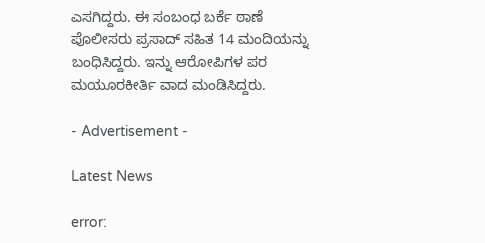ಎಸಗಿದ್ದರು. ಈ ಸಂಬಂಧ ಬರ್ಕೆ ಠಾಣೆ ಪೊಲೀಸರು ಪ್ರಸಾದ್‌ ಸಹಿತ 14 ಮಂದಿಯನ್ನು ಬಂಧಿಸಿದ್ದರು. ಇನ್ನು ಆರೋಪಿಗಳ ಪರ ಮಯೂರಕೀರ್ತಿ ವಾದ ಮಂಡಿಸಿದ್ದರು.

- Advertisement -

Latest News

error: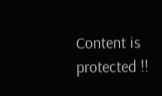Content is protected !!